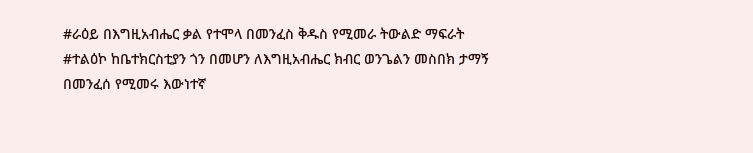#ራዕይ በእግዚአብሔር ቃል የተሞላ በመንፈስ ቅዱስ የሚመራ ትውልድ ማፍራት #ተልዕኮ ከቤተክርስቲያን ጎን በመሆን ለእግዚአብሔር ክብር ወንጌልን መስበክ ታማኝ በመንፈሰ የሚመሩ እውነተኛ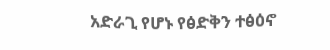አድራጊ የሆኑ የፅድቅን ተፅዕኖ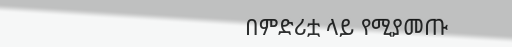በምድሪቷ ላይ የሚያመጡ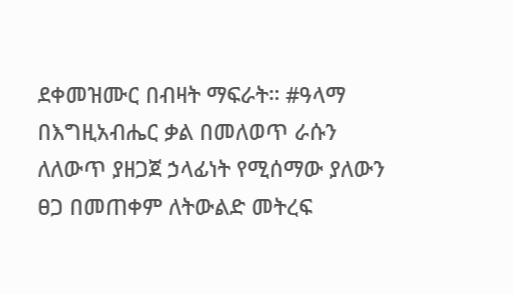ደቀመዝሙር በብዛት ማፍራት። #ዓላማ በእግዚአብሔር ቃል በመለወጥ ራሱን ለለውጥ ያዘጋጀ ኃላፊነት የሚሰማው ያለውን ፀጋ በመጠቀም ለትውልድ መትረፍ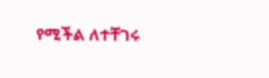የሚችል ለተቸገሩ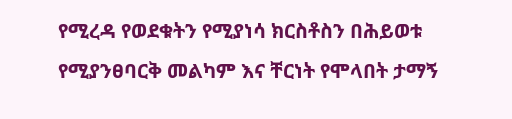የሚረዳ የወደቁትን የሚያነሳ ክርስቶስን በሕይወቱ የሚያንፀባርቅ መልካም እና ቸርነት የሞላበት ታማኝ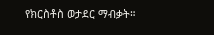የክርስቶስ ወታደር ማብቃት።